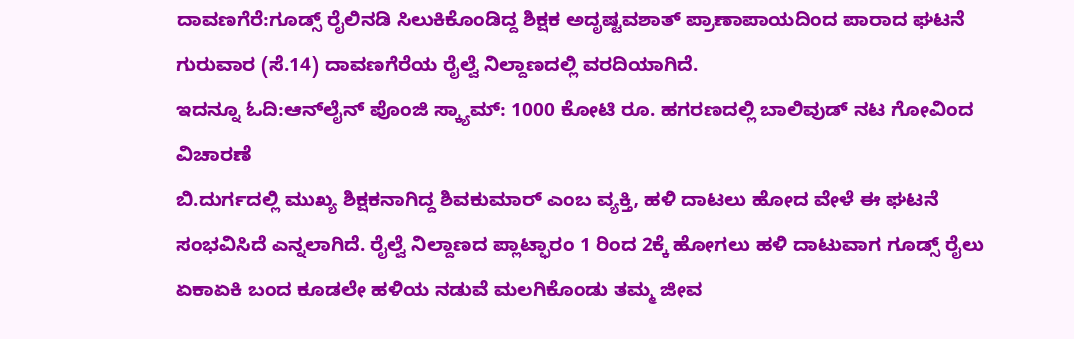ದಾವಣಗೆರೆ:ಗೂಡ್ಸ್ ರೈಲಿನಡಿ ಸಿಲುಕಿಕೊಂಡಿದ್ದ ಶಿಕ್ಷಕ ಅದೃಷ್ಟವಶಾತ್ ಪ್ರಾಣಾಪಾಯದಿಂದ ಪಾರಾದ ಘಟನೆ ಗುರುವಾರ (ಸೆ.14) ದಾವಣಗೆರೆಯ ರೈಲ್ವೆ ನಿಲ್ದಾಣದಲ್ಲಿ ವರದಿಯಾಗಿದೆ.
ಇದನ್ನೂ ಓದಿ:ಆನ್‌ಲೈನ್ ಪೊಂಜಿ ಸ್ಕ್ಯಾಮ್: 1000 ಕೋಟಿ ರೂ. ಹಗರಣದಲ್ಲಿ ಬಾಲಿವುಡ್ ನಟ ಗೋವಿಂದ ವಿಚಾರಣೆ
ಬಿ.ದುರ್ಗದಲ್ಲಿ ಮುಖ್ಯ ಶಿಕ್ಷಕನಾಗಿದ್ದ ಶಿವಕುಮಾರ್ ಎಂಬ ವ್ಯಕ್ತಿ, ಹಳಿ ದಾಟಲು ಹೋದ ವೇಳೆ ಈ ಘಟನೆ ಸಂಭವಿಸಿದೆ ಎನ್ನಲಾಗಿದೆ. ರೈಲ್ವೆ ನಿಲ್ದಾಣದ ಪ್ಲಾಟ್ಫಾರಂ 1 ರಿಂದ 2ಕ್ಕೆ ಹೋಗಲು ಹಳಿ ದಾಟುವಾಗ ಗೂಡ್ಸ್ ರೈಲು ಏಕಾಏಕಿ ಬಂದ ಕೂಡಲೇ ಹಳಿಯ ನಡುವೆ ಮಲಗಿಕೊಂಡು ತಮ್ಮ ಜೀವ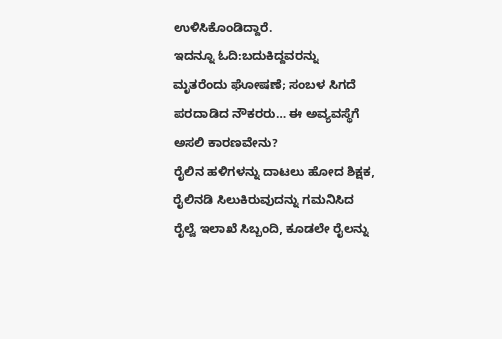ಉಳಿಸಿಕೊಂಡಿದ್ದಾರೆ.
ಇದನ್ನೂ ಓದಿ:ಬದುಕಿದ್ದವರನ್ನು ಮೃತರೆಂದು ಘೋಷಣೆ; ಸಂಬಳ ಸಿಗದೆ ಪರದಾಡಿದ ನೌಕರರು… ಈ ಅವ್ಯವಸ್ಥೆಗೆ ಅಸಲಿ ಕಾರಣವೇನು?
ರೈಲಿನ ಹಳಿಗಳನ್ನು ದಾಟಲು ಹೋದ ಶಿಕ್ಷಕ, ರೈಲಿನಡಿ ಸಿಲುಕಿರುವುದನ್ನು ಗಮನಿಸಿದ ರೈಲ್ವೆ ಇಲಾಖೆ ಸಿಬ್ಬಂದಿ, ಕೂಡಲೇ ರೈಲನ್ನು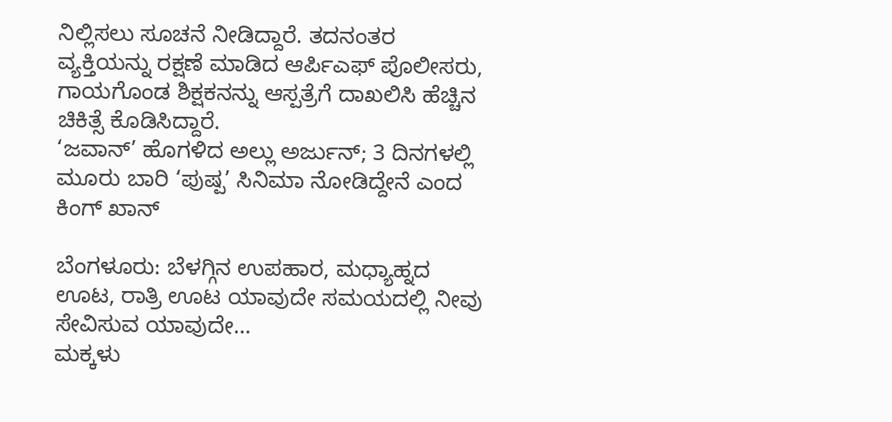ನಿಲ್ಲಿಸಲು ಸೂಚನೆ ನೀಡಿದ್ದಾರೆ. ತದನಂತರ ವ್ಯಕ್ತಿಯನ್ನು ರಕ್ಷಣೆ ಮಾಡಿದ ಆರ್ಪಿಎಫ್ ಪೊಲೀಸರು, ಗಾಯಗೊಂಡ ಶಿಕ್ಷಕನನ್ನು ಆಸ್ಪತ್ರೆಗೆ ದಾಖಲಿಸಿ ಹೆಚ್ಚಿನ‌ ಚಿಕಿತ್ಸೆ ಕೊಡಿಸಿದ್ದಾರೆ.
‘ಜವಾನ್’ ಹೊಗಳಿದ ಅಲ್ಲು ಅರ್ಜುನ್; 3 ದಿನಗಳಲ್ಲಿ ಮೂರು ಬಾರಿ ‘ಪುಷ್ಪ’ ಸಿನಿಮಾ ನೋಡಿದ್ದೇನೆ ಎಂದ ಕಿಂಗ್ ಖಾನ್

ಬೆಂಗಳೂರು: ಬೆಳಗ್ಗಿನ ಉಪಹಾರ, ಮಧ್ಯಾಹ್ನದ ಊಟ, ರಾತ್ರಿ ಊಟ ಯಾವುದೇ ಸಮಯದಲ್ಲಿ ನೀವು ಸೇವಿಸುವ ಯಾವುದೇ…
ಮಕ್ಕಳು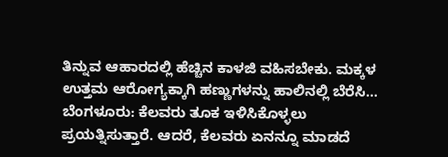ತಿನ್ನುವ ಆಹಾರದಲ್ಲಿ ಹೆಚ್ಚಿನ ಕಾಳಜಿ ವಹಿಸಬೇಕು. ಮಕ್ಕಳ ಉತ್ತಮ ಆರೋಗ್ಯಕ್ಕಾಗಿ ಹಣ್ಣುಗಳನ್ನು ಹಾಲಿನಲ್ಲಿ ಬೆರೆಸಿ…
ಬೆಂಗಳೂರು: ಕೆಲವರು ತೂಕ ಇಳಿಸಿಕೊಳ್ಳಲು ಪ್ರಯತ್ನಿಸುತ್ತಾರೆ. ಆದರೆ, ಕೆಲವರು ಏನನ್ನೂ ಮಾಡದೆ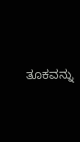ತೂಕವನ್ನು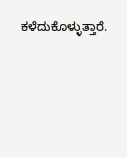ಕಳೆದುಕೊಳ್ಳುತ್ತಾರೆ.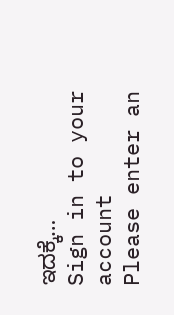ಇದಕ್ಕೆ…
Sign in to your account
Please enter an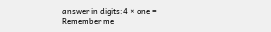answer in digits:4 × one =
Remember me